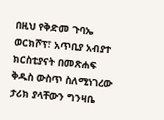በዚህ የቅድመ ጉባኤ ወርክሾፕ፣ አጥቢያ አብያተ ክርስቲያናት በመጽሐፍ ቅዱስ ውስጥ ስለሚነገረው ታሪክ ያላቸውን ግንዛቤ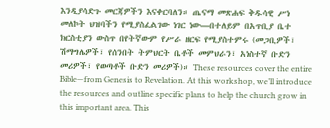እንዲያሳድጉ መርጃዎችን እናቀርባለን። ጤናማ መጽሐፍ ቅዱሳዊ ሥነ መለኮት ህዝባችን የሚያስፈልገው ነገር ነው—በተለይም በአጥቢያ ቤተ ክርስቲያን ውስጥ በየትኛውም የሥራ ዘርፍ የሚያስተምሩ (መጋቢዎች፣ ሽማግሌዎች፣ የሰንበት ትምህርት ቤቶች መምህራን፣ አነስተኛ ቡድን መሪዎች፣ የወጣቶች ቡድን መሪዎች)። These resources cover the entire Bible—from Genesis to Revelation. At this workshop, we’ll introduce the resources and outline specific plans to help the church grow in this important area. This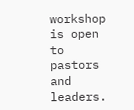workshop is open to pastors and leaders.